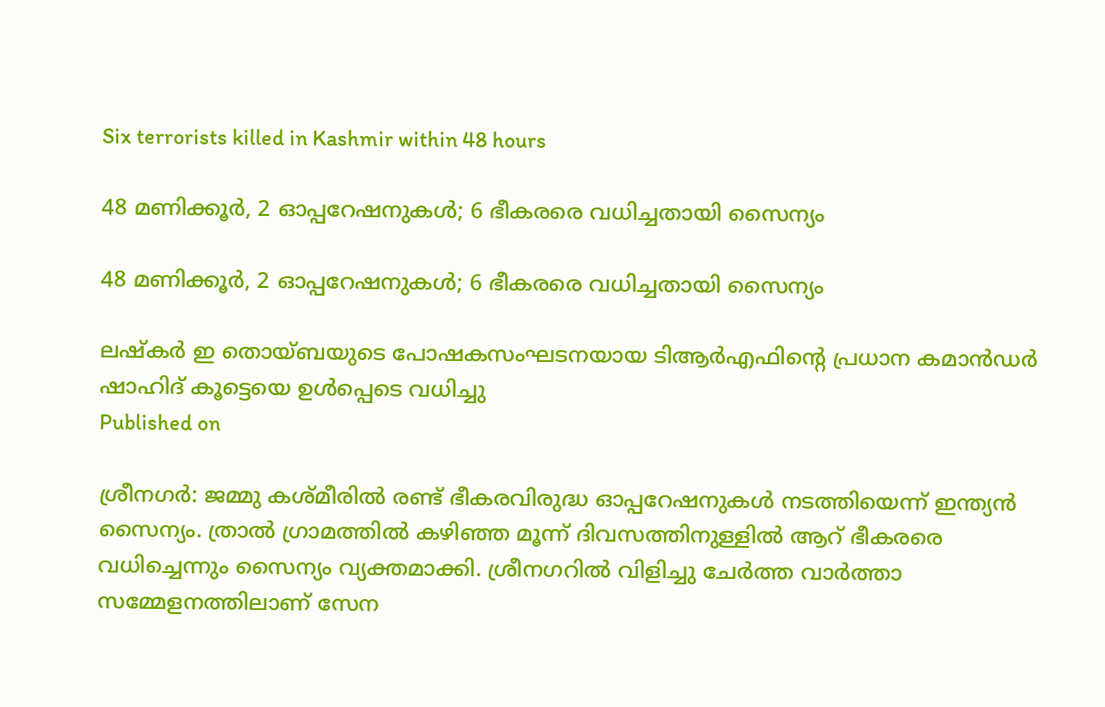Six terrorists killed in Kashmir within 48 hours

48 മണിക്കൂർ, 2 ഓപ്പറേഷനുകൾ; 6 ഭീകരരെ വധിച്ചതായി സൈന്യം

48 മണിക്കൂർ, 2 ഓപ്പറേഷനുകൾ; 6 ഭീകരരെ വധിച്ചതായി സൈന്യം

ലഷ്കർ ഇ തൊയ്ബയുടെ പോഷകസംഘടനയായ ടിആർഎഫിന്‍റെ പ്രധാന കമാൻഡർ ഷാഹിദ് കൂട്ടെയെ ഉൾപ്പെടെ വധിച്ചു
Published on

ശ്രീനഗർ: ജമ്മു കശ്മീരിൽ രണ്ട് ഭീകരവിരുദ്ധ ഓപ്പറേഷനുകൾ നടത്തിയെന്ന് ഇന്ത്യൻ സൈന്യം. ത്രാൽ ഗ്രാമത്തിൽ കഴിഞ്ഞ മൂന്ന് ദിവസത്തിനുള്ളിൽ ആറ് ഭീകരരെ വധിച്ചെന്നും സൈന്യം വ്യക്തമാക്കി. ശ്രീനഗറിൽ വിളിച്ചു ചേർത്ത വാർത്താ സമ്മേളനത്തിലാണ് സേന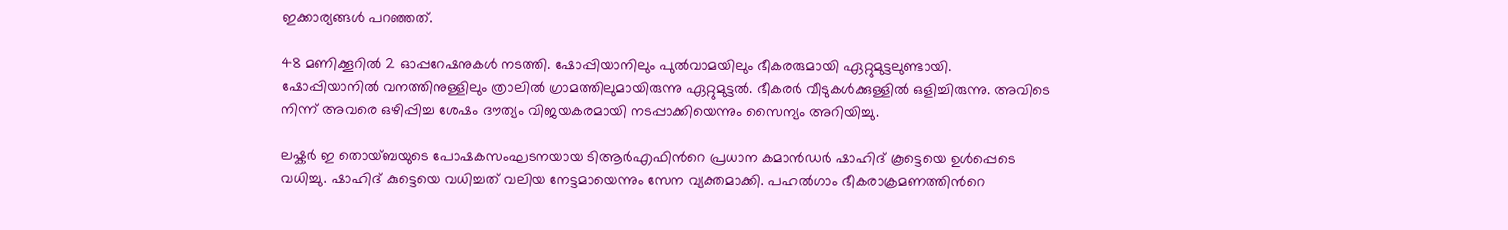ഇക്കാര്യങ്ങൾ പറഞ്ഞത്.

48 മണിക്കൂറിൽ 2 ഓപ്പറേഷനുകൾ നടത്തി. ഷോപ്പിയാനിലും പുൽവാമയിലും ഭീകരരുമായി ഏറ്റുമുട്ടലുണ്ടായി. ഷോപ്പിയാനിൽ വനത്തിനുള്ളിലും ത്രാലിൽ ഗ്രാമത്തിലുമായിരുന്നു ഏറ്റുമുട്ടൽ. ഭീകരർ വീടുകൾക്കുള്ളിൽ ഒളിച്ചിരുന്നു. അവിടെ നിന്ന് അവരെ ഒഴിപ്പിച്ച ശേഷം ദൗത്യം വിജയകരമായി നടപ്പാക്കിയെന്നും സൈന്യം അറിയിച്ചു.

ലഷ്കർ ഇ തൊയ്ബയുടെ പോഷകസംഘടനയായ ടിആർഎഫിന്‍റെ പ്രധാന കമാൻഡർ ഷാഹിദ് കൂട്ടെയെ ഉൾപ്പെടെ വധിച്ചു. ഷാഹിദ് കുട്ടെയെ വധിച്ചത് വലിയ നേട്ടമായെന്നും സേന വ്യക്തമാക്കി. പഹൽഗാം ഭീകരാക്രമണത്തിന്‍റെ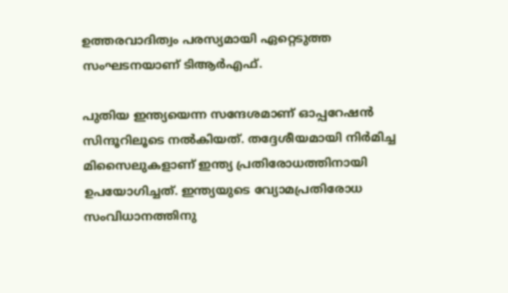ഉത്തരവാദിത്വം പരസ്യമായി ഏറ്റെടുത്ത സംഘടനയാണ് ടിആർഎഫ്.

പുതിയ ഇന്ത്യയെന്ന സന്ദേശമാണ് ഓപ്പറേഷൻ സിന്ദൂറിലൂടെ നൽകിയത്. തദ്ദേശീയമായി നിർമിച്ച മിസൈലുകളാണ് ഇന്ത്യ പ്രതിരോധത്തിനായി ഉപയോഗിച്ചത്. ഇന്ത്യയുടെ വ്യോമപ്രതിരോധ സംവിധാനത്തിനു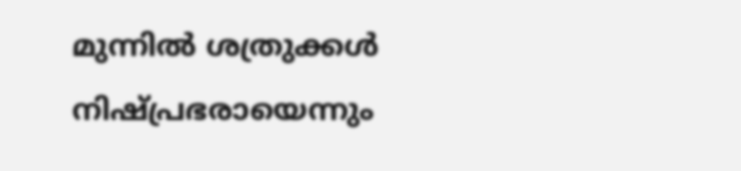മുന്നിൽ ശത്രുക്കൾ നിഷ്പ്രഭരായെന്നും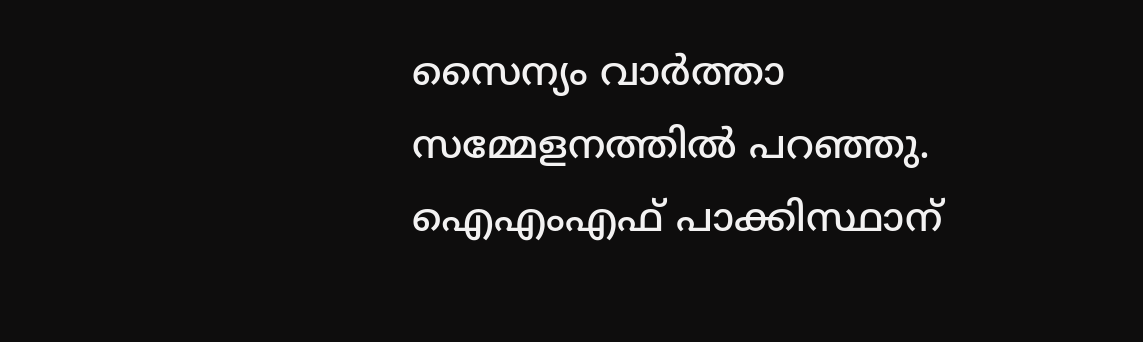സൈന്യം വാർത്താ സമ്മേളനത്തിൽ പറഞ്ഞു. ഐഎംഎഫ് പാക്കിസ്ഥാന്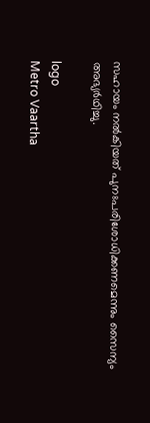സഹായം നൽകിയത് പുനഃപരിശോധിക്കണമെന്നും സൈന്യം അഭ്യർഥിച്ചു.

logo
Metro Vaartha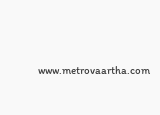www.metrovaartha.com